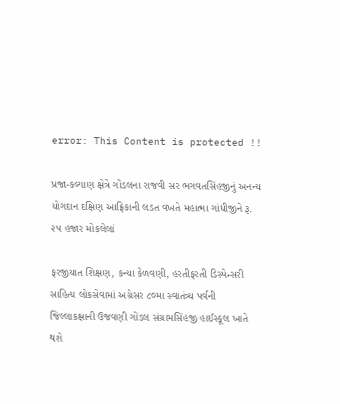error: This Content is protected !!

પ્રજા-કલ્યાણ ક્ષેત્રે ગોંડલના રાજવી સર ભગવતસિંહજીનું અનન્ય યોગદાન દક્ષિણ આફ્રિકાની લડત વખતે મહાત્મા ગાંધીજીને રૂ. ૨૫ હજાર મોકલેલાં

ફરજીયાત શિક્ષણ, કન્યા કેળવણી, હરતીફરતી ડિસ્પેન્સરી સાહિત્ય લોકસેવામાં અગ્રેસર ૮૦મા સ્વાતંત્ર્ય પર્વની જિલ્લાકક્ષાની ઉજવણી ગોંડલ સંગ્રામસિંહજી હાઈસ્કૂલ ખાતે થશે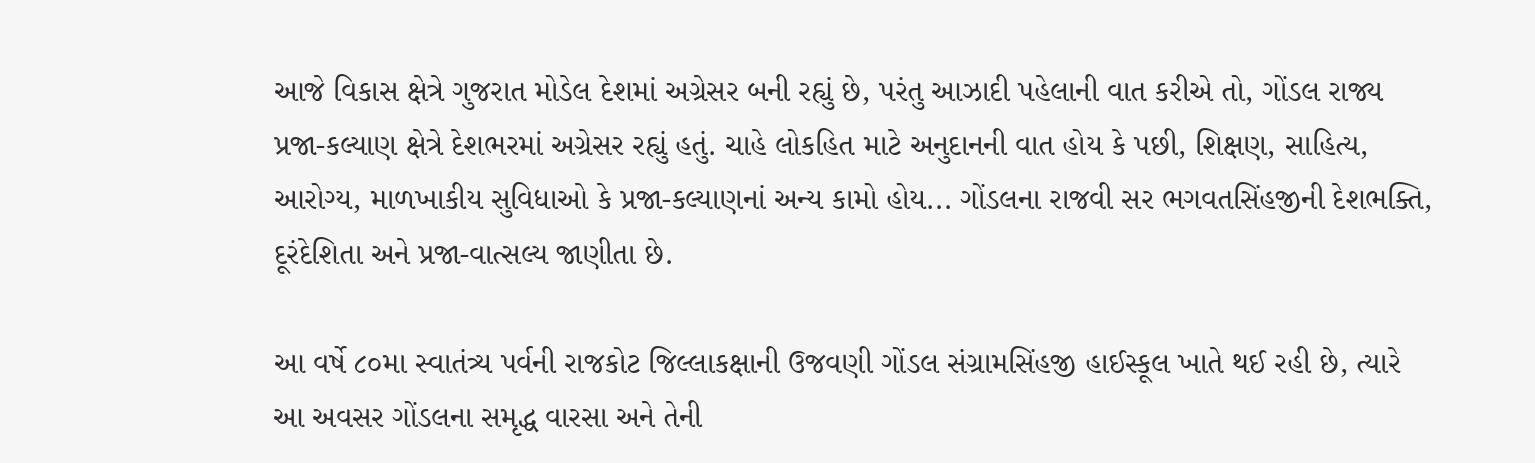આજે વિકાસ ક્ષેત્રે ગુજરાત મોડેલ દેશમાં અગ્રેસર બની રહ્યું છે, પરંતુ આઝાદી પહેલાની વાત કરીએ તો, ગોંડલ રાજ્ય પ્રજા-કલ્યાણ ક્ષેત્રે દેશભરમાં અગ્રેસર રહ્યું હતું. ચાહે લોકહિત માટે અનુદાનની વાત હોય કે પછી, શિક્ષણ, સાહિત્ય, આરોગ્ય, માળખાકીય સુવિધાઓ કે પ્રજા-કલ્યાણનાં અન્ય કામો હોય... ગોંડલના રાજવી સર ભગવતસિંહજીની દેશભક્તિ, દૂરંદેશિતા અને પ્રજા-વાત્સલ્ય જાણીતા છે.

આ વર્ષે ૮૦મા સ્વાતંત્ર્ય પર્વની રાજકોટ જિલ્લાકક્ષાની ઉજવણી ગોંડલ સંગ્રામસિંહજી હાઈસ્કૂલ ખાતે થઈ રહી છે, ત્યારે આ અવસર ગોંડલના સમૃદ્ધ વારસા અને તેની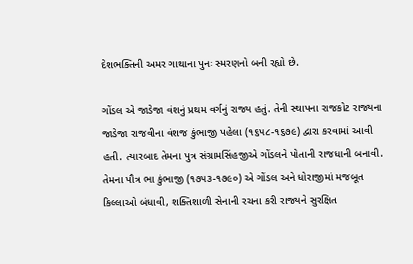દેશભક્તિની અમર ગાથાના પુનઃ સ્મરણનો બની રહ્યો છે.

ગોંડલ એ જાડેજા વંશનું પ્રથમ વર્ગનું રાજ્ય હતું. તેની સ્થાપના રાજકોટ રાજ્યના જાડેજા રાજવીના વંશજ કુંભાજી પહેલા (૧૬૫૮-૧૬૭૯) દ્વારા કરવામાં આવી હતી. ત્યારબાદ તેમના પુત્ર સંગ્રામસિંહજીએ ગોંડલને પોતાની રાજધાની બનાવી. તેમના પૌત્ર ભા કુંભાજી (૧૭૫૩-૧૭૯૦) એ ગોંડલ અને ધોરાજીમાં મજબૂત કિલ્લાઓ બંધાવી, શક્તિશાળી સેનાની રચના કરી રાજ્યને સુરક્ષિત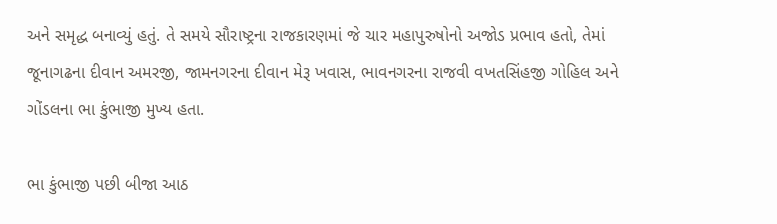અને સમૃદ્ધ બનાવ્યું હતું. તે સમયે સૌરાષ્ટ્રના રાજકારણમાં જે ચાર મહાપુરુષોનો અજોડ પ્રભાવ હતો, તેમાં જૂનાગઢના દીવાન અમરજી, જામનગરના દીવાન મેરૂ ખવાસ, ભાવનગરના રાજવી વખતસિંહજી ગોહિલ અને ગોંડલના ભા કુંભાજી મુખ્ય હતા.

ભા કુંભાજી પછી બીજા આઠ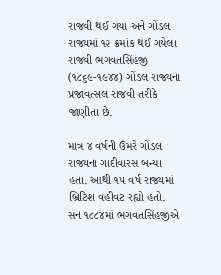રાજવી થઈ ગયા અને ગોંડલ રાજ્યમાં ૧૨ ક્રમાંક થઈ ગયેલા રાજવી ભગવતસિંહજી (૧૮૬૯-૧૯૪૪) ગોંડલ રાજ્યના પ્રજાવત્સલ રાજવી તરીકે જાણીતા છે.

માત્ર ૪ વર્ષની ઉંમરે ગોંડલ રાજ્યના ગાદીવારસ બન્યા હતા. આથી ૧૫ વર્ષ રાજ્યમાં બ્રિટિશ વહીવટ રહ્યો હતો. સન ૧૮૮૪માં ભગવતસિંહજીએ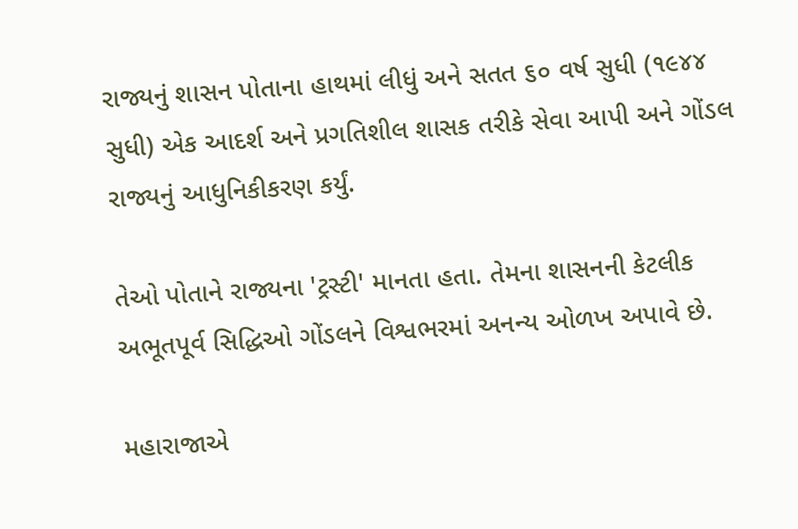રાજ્યનું શાસન પોતાના હાથમાં લીધું અને સતત ૬૦ વર્ષ સુધી (૧૯૪૪ સુધી) એક આદર્શ અને પ્રગતિશીલ શાસક તરીકે સેવા આપી અને ગોંડલ રાજ્યનું આધુનિકીકરણ કર્યું.

તેઓ પોતાને રાજ્યના 'ટ્રસ્ટી' માનતા હતા. તેમના શાસનની કેટલીક અભૂતપૂર્વ સિદ્ધિઓ ગોંડલને વિશ્વભરમાં અનન્ય ઓળખ અપાવે છે.

મહારાજાએ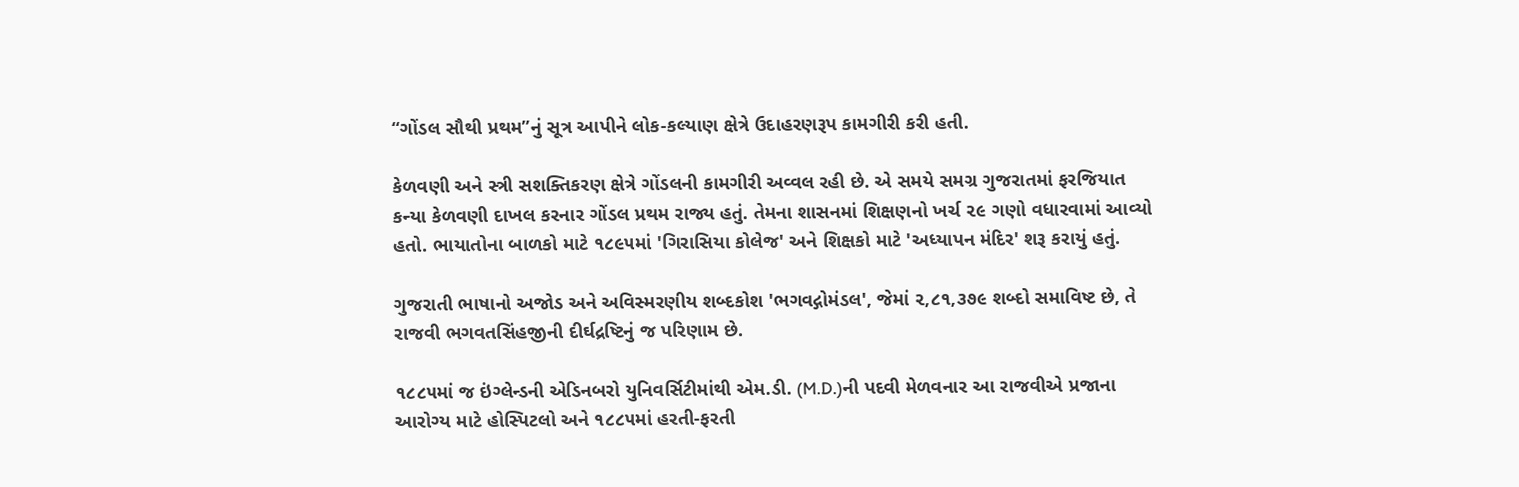‘‘ગોંડલ સૌથી પ્રથમ’’નું સૂત્ર આપીને લોક-કલ્યાણ ક્ષેત્રે ઉદાહરણરૂપ કામગીરી કરી હતી.

કેળવણી અને સ્ત્રી સશક્તિકરણ ક્ષેત્રે ગોંડલની કામગીરી અવ્વલ રહી છે. એ સમયે સમગ્ર ગુજરાતમાં ફરજિયાત કન્યા કેળવણી દાખલ કરનાર ગોંડલ પ્રથમ રાજ્ય હતું. તેમના શાસનમાં શિક્ષણનો ખર્ચ ૨૯ ગણો વધારવામાં આવ્યો હતો. ભાયાતોના બાળકો માટે ૧૮૯૫માં 'ગિરાસિયા કોલેજ' અને શિક્ષકો માટે 'અધ્યાપન મંદિર' શરૂ કરાયું હતું.

ગુજરાતી ભાષાનો અજોડ અને અવિસ્મરણીય શબ્દકોશ 'ભગવદ્ગોમંડલ', જેમાં ૨,૮૧,૩૭૯ શબ્દો સમાવિષ્ટ છે, તે રાજવી ભગવતસિંહજીની દીર્ઘદ્રષ્ટિનું જ પરિણામ છે.

૧૮૮૫માં જ ઇંગ્લેન્ડની એડિનબરો યુનિવર્સિટીમાંથી એમ.ડી. (M.D.)ની પદવી મેળવનાર આ રાજવીએ પ્રજાના આરોગ્ય માટે હોસ્પિટલો અને ૧૮૮૫માં હરતી-ફરતી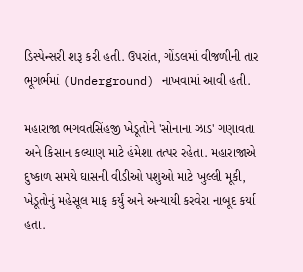ડિસ્પેન્સરી શરૂ કરી હતી. ઉપરાંત, ગોંડલમાં વીજળીની તાર ભૂગર્ભમાં (Underground) નાખવામાં આવી હતી.

મહારાજા ભગવતસિંહજી ખેડૂતોને 'સોનાના ઝાડ' ગણાવતા અને કિસાન કલ્યાણ માટે હંમેશા તત્પર રહેતા. મહારાજાએ દુષ્કાળ સમયે ઘાસની વીડીઓ પશુઓ માટે ખુલ્લી મૂકી, ખેડૂતોનું મહેસૂલ માફ કર્યું અને અન્યાયી કરવેરા નાબૂદ કર્યા હતા.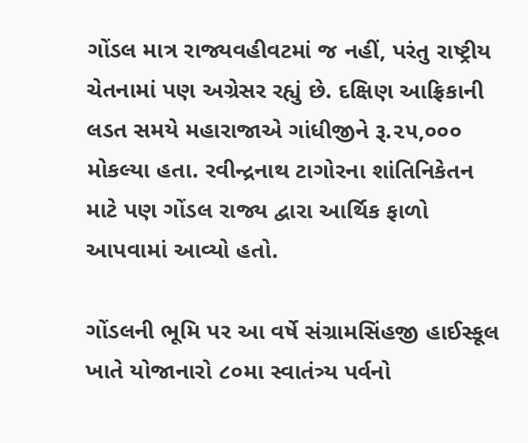ગોંડલ માત્ર રાજ્યવહીવટમાં જ નહીં, પરંતુ રાષ્ટ્રીય ચેતનામાં પણ અગ્રેસર રહ્યું છે. દક્ષિણ આફ્રિકાની લડત સમયે મહારાજાએ ગાંધીજીને રૂ.૨૫,૦૦૦ મોકલ્યા હતા. રવીન્દ્રનાથ ટાગોરના શાંતિનિકેતન માટે પણ ગોંડલ રાજ્ય દ્વારા આર્થિક ફાળો આપવામાં આવ્યો હતો.

ગોંડલની ભૂમિ પર આ વર્ષે સંગ્રામસિંહજી હાઈસ્કૂલ ખાતે યોજાનારો ૮૦મા સ્વાતંત્ર્ય પર્વનો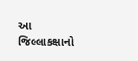આ જિલ્લાકક્ષાનો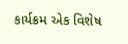કાર્યક્રમ એક વિશેષ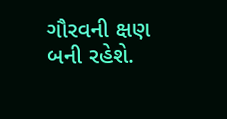ગૌરવની ક્ષણ બની રહેશે.